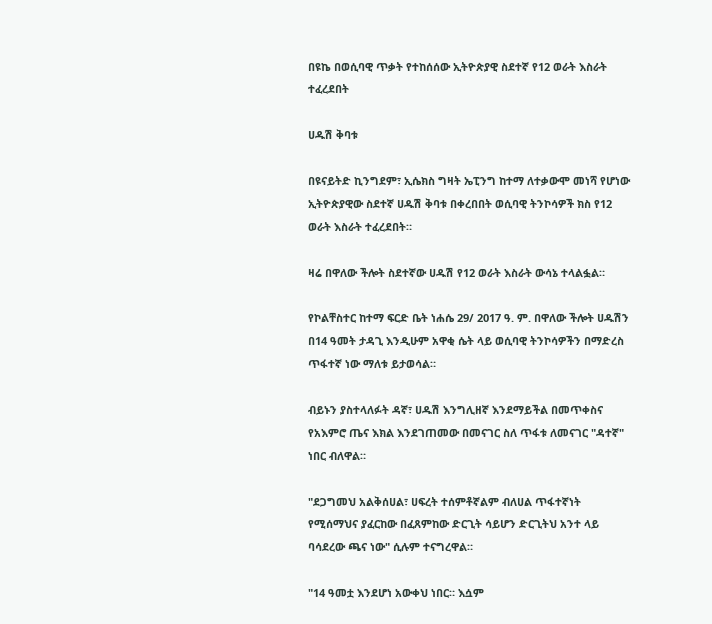በዩኬ በወሲባዊ ጥቃት የተከሰሰው ኢትዮጵያዊ ስደተኛ የ12 ወራት እስራት ተፈረደበት

ሀዱሽ ቅባቱ

በዩናይትድ ኪንግደም፣ ኢሴክስ ግዛት ኤፒንግ ከተማ ለተቃውሞ መነሻ የሆነው ኢትዮጵያዊው ስደተኛ ሀዱሽ ቅባቱ በቀረበበት ወሲባዊ ትንኮሳዎች ክስ የ12 ወራት እስራት ተፈረደበት።

ዛሬ በዋለው ችሎት ስደተኛው ሀዱሽ የ12 ወራት እስራት ውሳኔ ተላልፏል።

የኮልቸስተር ከተማ ፍርድ ቤት ነሐሴ 29/ 2017 ዓ. ም. በዋለው ችሎት ሀዱሽን በ14 ዓመት ታዳጊ እንዲሁም አዋቂ ሴት ላይ ወሲባዊ ትንኮሳዎችን በማድረስ ጥፋተኛ ነው ማለቱ ይታወሳል።

ብይኑን ያስተላለፉት ዳኛ፣ ሀዱሽ እንግሊዘኛ እንደማይችል በመጥቀስና የአእምሮ ጤና እክል እንደገጠመው በመናገር ስለ ጥፋቱ ለመናገር "ዳተኛ" ነበር ብለዋል።

"ደጋግመህ አልቅሰሀል፣ ሀፍረት ተሰምቶኛልም ብለሀል ጥፋተኛነት የሚሰማህና ያፈርከው በፈጸምከው ድርጊት ሳይሆን ድርጊትህ አንተ ላይ ባሳደረው ጫና ነው" ሲሉም ተናግረዋል።

"14 ዓመቷ እንደሆነ አውቀህ ነበር። እሷም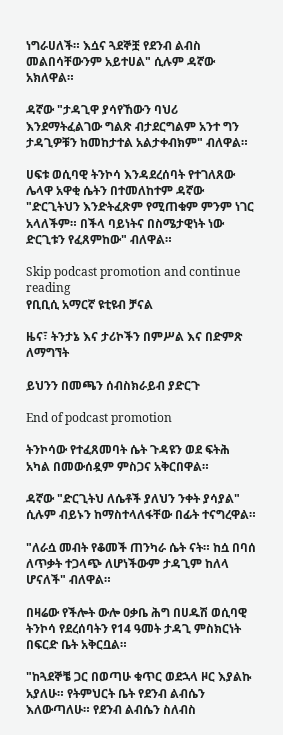ነግራሀለች። እሷና ጓደኞቿ የደንብ ልብስ መልበሳቸውንም አይተሀል" ሲሉም ዳኛው አክለዋል።

ዳኛው "ታዳጊዋ ያሳየኸውን ባህሪ እንደማትፈልገው ግልጽ ብታደርግልም አንተ ግን ታዳጊዎቹን ከመከታተል አልታቀብክም" ብለዋል።

ሀፍቱ ወሲባዊ ትንኮሳ እንዳደረሰባት የተገለጸው ሌላዋ አዋቂ ሴትን በተመለከተም ዳኛው "ድርጊትህን እንድትፈጽም የሚጠቁም ምንም ነገር አላለችም። በችላ ባይነትና በስሜታዊነት ነው ድርጊቱን የፈጸምከው" ብለዋል።

Skip podcast promotion and continue reading
የቢቢሲ አማርኛ ዩቲዩብ ቻናል

ዜና፣ ትንታኔ እና ታሪኮችን በምሥል እና በድምጽ ለማግኘት

ይህንን በመጫን ሰብስክራይብ ያድርጉ

End of podcast promotion

ትንኮሳው የተፈጸመባት ሴት ጉዳዩን ወደ ፍትሕ አካል በመውሰዷም ምስጋና አቅርበዋል።

ዳኛው "ድርጊትህ ለሴቶች ያለህን ንቀት ያሳያል" ሲሉም ብይኑን ከማስተላለፋቸው በፊት ተናግረዋል።

"ለራሷ መብት የቆመች ጠንካራ ሴት ናት። ከሷ በባሰ ለጥቃት ተጋላጭ ለሆነችውም ታዳጊም ከለላ ሆናለች" ብለዋል።

በዛሬው የችሎት ውሎ ዐቃቤ ሕግ በሀዱሽ ወሲባዊ ትንኮሳ የደረሰባትን የ14 ዓመት ታዳጊ ምስክርነት በፍርድ ቤት አቅርቧል።

"ከጓደኞቼ ጋር በወጣሁ ቁጥር ወደኋላ ዞር እያልኩ አያለሁ። የትምህርት ቤት የደንብ ልብሴን እለውጣለሁ። የደንብ ልብሴን ስለብስ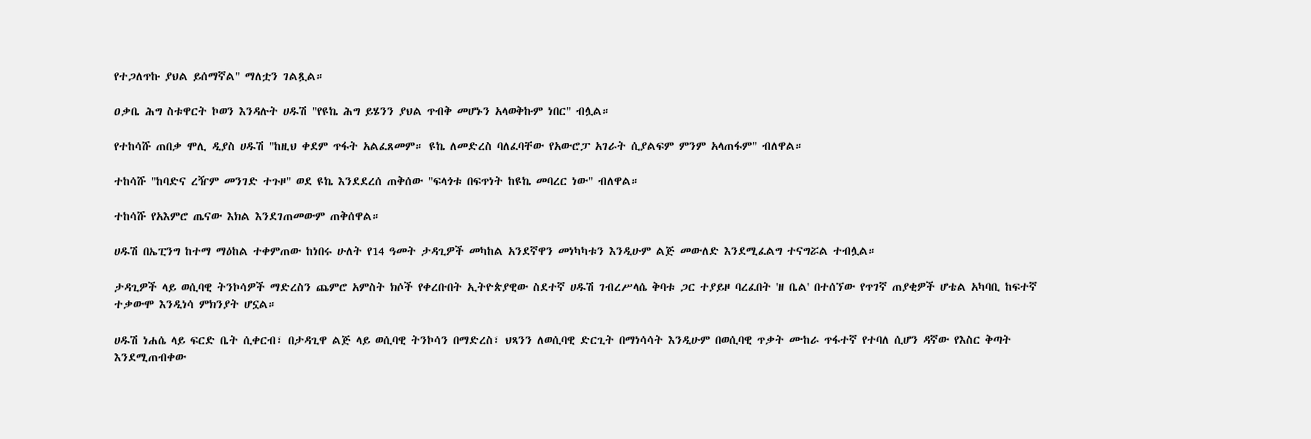የተጋለጥኩ ያህል ይሰማኛል" ማለቷን ገልጿል።

ዐቃቤ ሕግ ስቱዋርት ኮወን እንዳሉት ሀዱሽ "የዩኬ ሕግ ይሄንን ያህል ጥብቅ መሆኑን አላወቅኩም ነበር" ብሏል።

የተከሳሹ ጠበቃ ሞሊ ዲያስ ሀዱሽ "ከዚህ ቀደም ጥፋት አልፈጸመም። ዩኬ ለመድረስ ባለፈባቸው የአውሮፓ አገራት ሲያልፍም ምንም አላጠፋም" ብለዋል።

ተከሳሹ "ከባድና ረዥም መንገድ ተጉዞ" ወደ ዩኬ እንደደረሰ ጠቅሰው "ፍላጎቱ በፍጥነት ከዩኬ መባረር ነው" ብለዋል።

ተከሳሹ የአእምሮ ጤናው እክል እንደገጠመውም ጠቅሰዋል።

ሀዱሽ በኤፒንግ ከተማ ማዕከል ተቀምጠው ከነበሩ ሁለት የ14 ዓመት ታዳጊዎች መካከል አንደኛዋን መነካካቱን እንዲሁም ልጅ መውለድ እንደሚፈልግ ተናግሯል ተብሏል።

ታዳጊዎች ላይ ወሲባዊ ትንኮሳዎች ማድረስን ጨምሮ አምስት ክሶች የቀረቡበት ኢትዮጵያዊው ስደተኛ ሀዱሽ ገብረሥላሴ ቅባቱ ጋር ተያይዞ ባረፈበት 'ዘ ቤል' በተሰኘው የጥገኛ ጠያቂዎች ሆቴል አካባቢ ከፍተኛ ተቃውሞ እንዲነሳ ምክንያት ሆኗል።

ሀዱሽ ነሐሴ ላይ ፍርድ ቤት ሲቀርብ፣ በታዳጊዋ ልጅ ላይ ወሲባዊ ትንኮሳን በማድረስ፣ ህጻንን ለወሲባዊ ድርጊት በማነሳሳት እንዲሁም በወሲባዊ ጥቃት ሙከራ ጥፋተኛ የተባለ ሲሆን ዳኛው የእስር ቅጣት እንደሚጠብቀው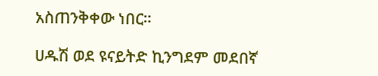አስጠንቅቀው ነበር።

ሀዱሽ ወደ ዩናይትድ ኪንግደም መደበኛ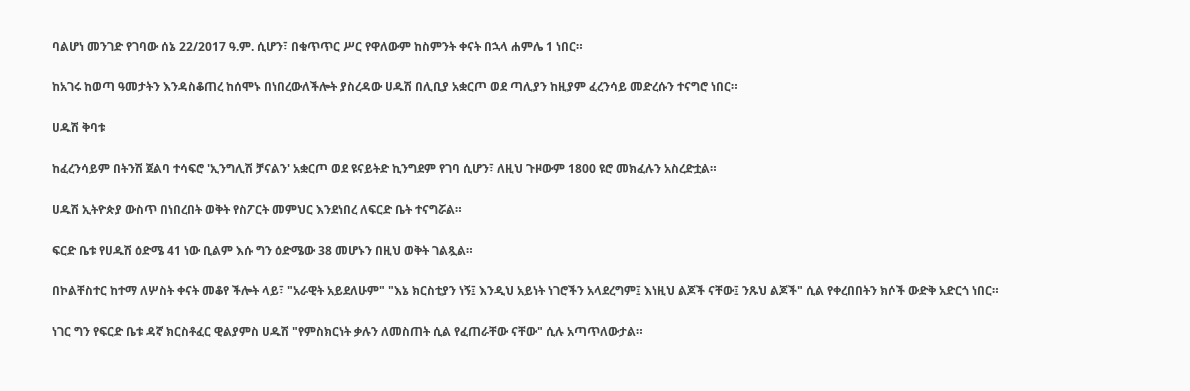ባልሆነ መንገድ የገባው ሰኔ 22/2017 ዓ.ም. ሲሆን፣ በቁጥጥር ሥር የዋለውም ከስምንት ቀናት በኋላ ሐምሌ 1 ነበር።

ከአገሩ ከወጣ ዓመታትን እንዳስቆጠረ ከሰሞኑ በነበረውለችሎት ያስረዳው ሀዱሽ በሊቢያ አቋርጦ ወደ ጣሊያን ከዚያም ፈረንሳይ መድረሱን ተናግሮ ነበር።

ሀዱሽ ቅባቱ

ከፈረንሳይም በትንሽ ጀልባ ተሳፍሮ 'ኢንግሊሽ ቻናልን' አቋርጦ ወደ ዩናይትድ ኪንግደም የገባ ሲሆን፣ ለዚህ ጉዞውም 1800 ዩሮ መክፈሉን አስረድቷል።

ሀዱሽ ኢትዮጵያ ውስጥ በነበረበት ወቅት የስፖርት መምህር እንደነበረ ለፍርድ ቤት ተናግሯል።

ፍርድ ቤቱ የሀዱሽ ዕድሜ 41 ነው ቢልም እሱ ግን ዕድሜው 38 መሆኑን በዚህ ወቅት ገልጿል።

በኮልቸስተር ከተማ ለሦስት ቀናት መቆየ ችሎት ላይ፣ "አራዊት አይደለሁም" "እኔ ክርስቲያን ነኝ፤ እንዲህ አይነት ነገሮችን አላደረግም፤ እነዚህ ልጆች ናቸው፤ ንጹህ ልጆች" ሲል የቀረበበትን ክሶች ውድቅ አድርጎ ነበር።

ነገር ግን የፍርድ ቤቱ ዳኛ ክርስቶፈር ዊልያምስ ሀዱሽ "የምስክርነት ቃሉን ለመስጠት ሲል የፈጠራቸው ናቸው" ሲሉ አጣጥለውታል።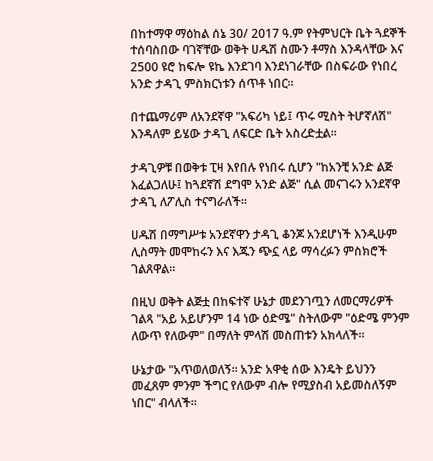በከተማዋ ማዕከል ሰኔ 30/ 2017 ዓ.ም የትምህርት ቤት ጓደኞች ተሰባስበው ባገኛቸው ወቅት ሀዱሽ ስሙን ቶማስ እንዳላቸው እና 2500 ዩሮ ከፍሎ ዩኬ እንደገባ እንደነገራቸው በስፍራው የነበረ አንድ ታዳጊ ምስክርነቱን ሰጥቶ ነበር።

በተጨማሪም ለአንደኛዋ "አፍሪካ ነይ፤ ጥሩ ሚስት ትሆኛለሽ" እንዳለም ይሄው ታዳጊ ለፍርድ ቤት አስረድቷል።

ታዳጊዎቹ በወቅቱ ፒዛ እየበሉ የነበሩ ሲሆን "ከአንቺ አንድ ልጅ እፈልጋለሁ፤ ከጓደኛሽ ደግሞ አንድ ልጅ" ሲል መናገሩን አንደኛዋ ታዳጊ ለፖሊስ ተናግራለች።

ሀዱሽ በማግሥቱ አንደኛዋን ታዳጊ ቆንጆ አንደሆነች እንዲሁም ሊስማት መሞከሩን እና እጁን ጭኗ ላይ ማሳረፉን ምስክሮች ገልጸዋል።

በዚህ ወቅት ልጅቷ በከፍተኛ ሁኔታ መደንገጧን ለመርማሪዎች ገልጻ "አይ አይሆንም 14 ነው ዕድሜ" ስትለውም "ዕድሜ ምንም ለውጥ የለውም" በማለት ምላሽ መስጠቱን አክላለች።

ሁኔታው "አጥወለወለኝ። አንድ አዋቂ ሰው እንዴት ይህንን መፈጸም ምንም ችግር የለውም ብሎ የሚያስብ አይመስለኝም ነበር" ብላለች።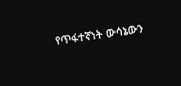የጥፋተኛነት ውሳኔውን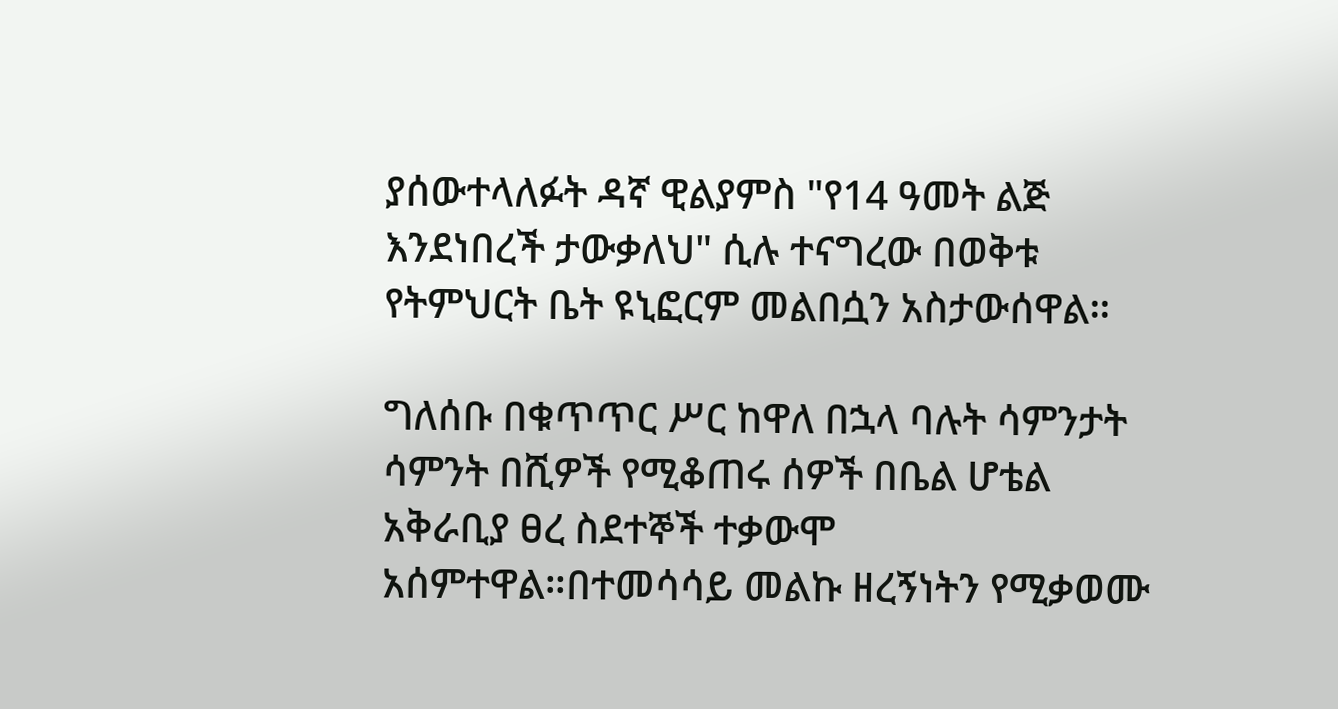ያሰውተላለፉት ዳኛ ዊልያምስ "የ14 ዓመት ልጅ እንደነበረች ታውቃለህ" ሲሉ ተናግረው በወቅቱ የትምህርት ቤት ዩኒፎርም መልበሷን አስታውሰዋል።

ግለሰቡ በቁጥጥር ሥር ከዋለ በኋላ ባሉት ሳምንታት ሳምንት በሺዎች የሚቆጠሩ ሰዎች በቤል ሆቴል አቅራቢያ ፀረ ስደተኞች ተቃውሞ አሰምተዋል።በተመሳሳይ መልኩ ዘረኝነትን የሚቃወሙ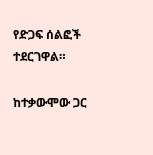የድጋፍ ሰልፎች ተደርገዋል።

ከተቃውሞው ጋር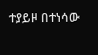ተያይዞ በተነሳው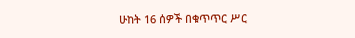ሁከት 16 ሰዎች በቁጥጥር ሥር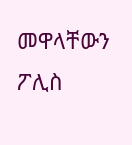መዋላቸውን ፖሊስ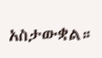አስታውቋል።